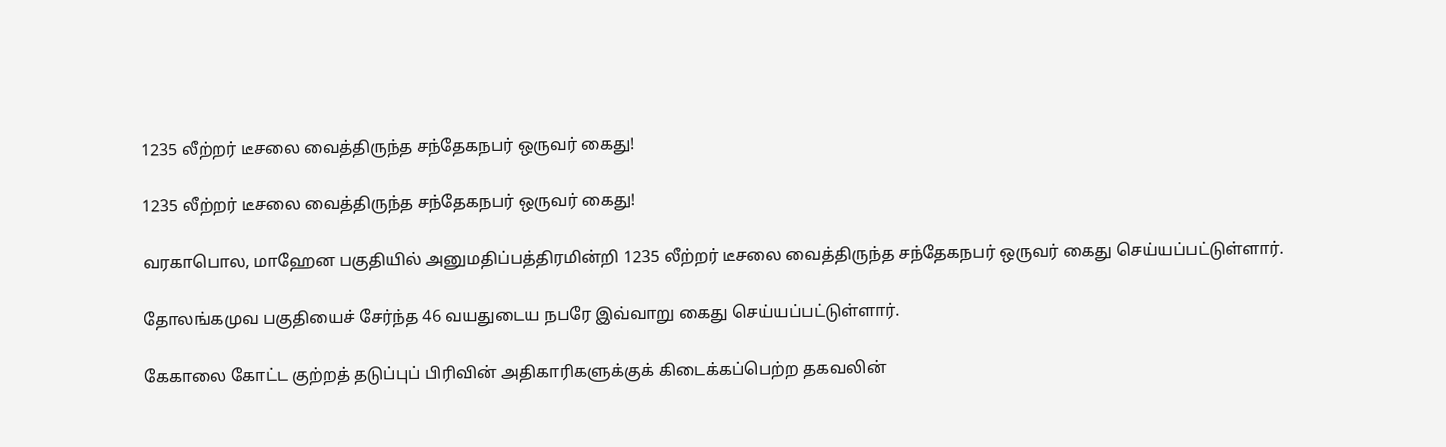1235 லீற்றர் டீசலை வைத்திருந்த சந்தேகநபர் ஒருவர் கைது!

1235 லீற்றர் டீசலை வைத்திருந்த சந்தேகநபர் ஒருவர் கைது!

வரகாபொல, மாஹேன பகுதியில் அனுமதிப்பத்திரமின்றி 1235 லீற்றர் டீசலை வைத்திருந்த சந்தேகநபர் ஒருவர் கைது செய்யப்பட்டுள்ளார்.

தோலங்கமுவ பகுதியைச் சேர்ந்த 46 வயதுடைய நபரே இவ்வாறு கைது செய்யப்பட்டுள்ளார்.

கேகாலை கோட்ட குற்றத் தடுப்புப் பிரிவின் அதிகாரிகளுக்குக் கிடைக்கப்பெற்ற தகவலின்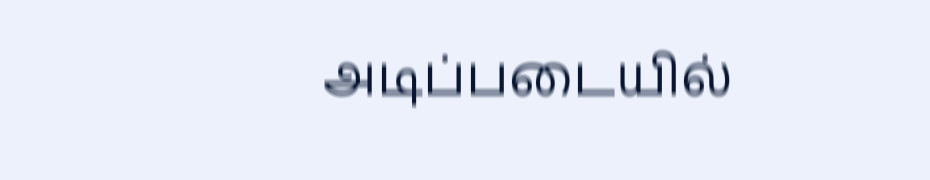அடிப்படையில்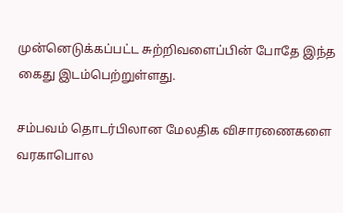முன்னெடுக்கப்பட்ட சுற்றிவளைப்பின் போதே இந்த கைது இடம்பெற்றுள்ளது.

சம்பவம் தொடர்பிலான மேலதிக விசாரணைகளை வரகாபொல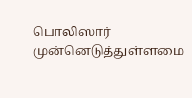பொலிஸார் முன்னெடுத்துள்ளமை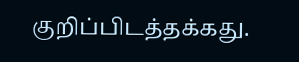குறிப்பிடத்தக்கது.